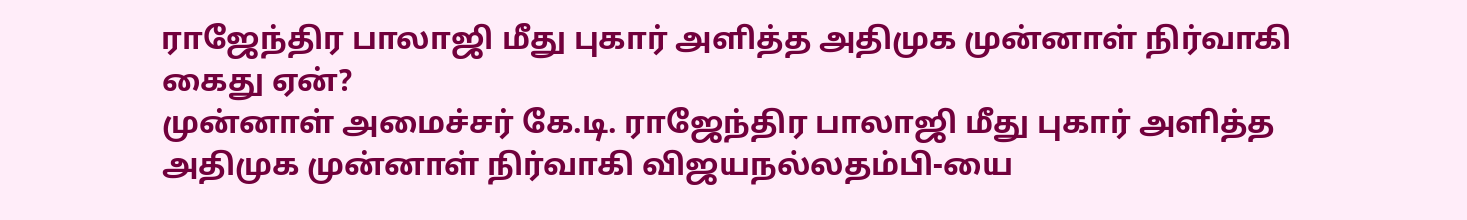ராஜேந்திர பாலாஜி மீது புகார் அளித்த அதிமுக முன்னாள் நிர்வாகி கைது ஏன்?
முன்னாள் அமைச்சர் கே.டி. ராஜேந்திர பாலாஜி மீது புகார் அளித்த அதிமுக முன்னாள் நிர்வாகி விஜயநல்லதம்பி-யை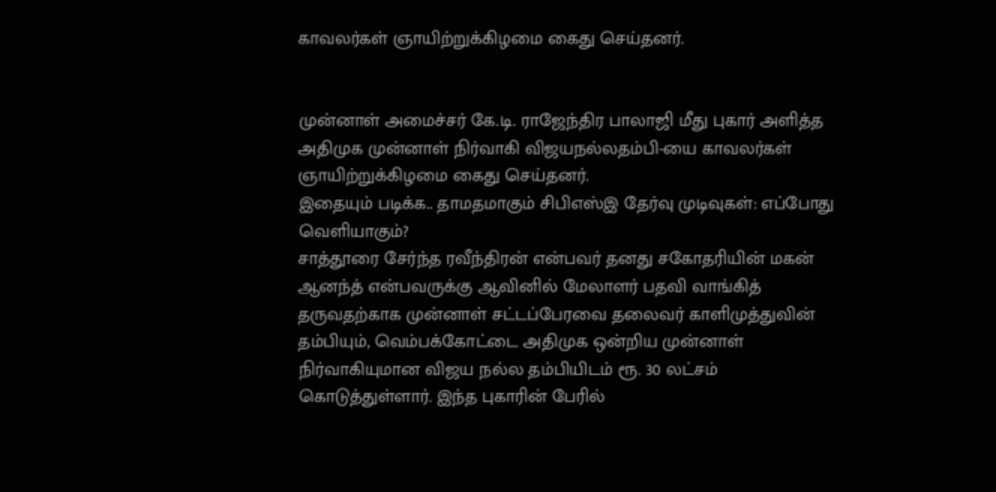காவலர்கள் ஞாயிற்றுக்கிழமை கைது செய்தனர்.


முன்னாள் அமைச்சர் கே.டி. ராஜேந்திர பாலாஜி மீது புகார் அளித்த அதிமுக முன்னாள் நிர்வாகி விஜயநல்லதம்பி-யை காவலர்கள் ஞாயிற்றுக்கிழமை கைது செய்தனர்.
இதையும் படிக்க.. தாமதமாகும் சிபிஎஸ்இ தேர்வு முடிவுகள்: எப்போது வெளியாகும்?
சாத்தூரை சேர்ந்த ரவீந்திரன் என்பவர் தனது சகோதரியின் மகன் ஆனந்த் என்பவருக்கு ஆவினில் மேலாளர் பதவி வாங்கித் தருவதற்காக முன்னாள் சட்டப்பேரவை தலைவர் காளிமுத்துவின் தம்பியும், வெம்பக்கோட்டை அதிமுக ஒன்றிய முன்னாள் நிர்வாகியுமான விஜய நல்ல தம்பியிடம் ரூ. 30 லட்சம் கொடுத்துள்ளார். இந்த புகாரின் பேரில்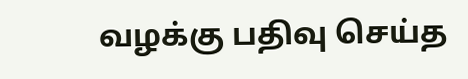வழக்கு பதிவு செய்த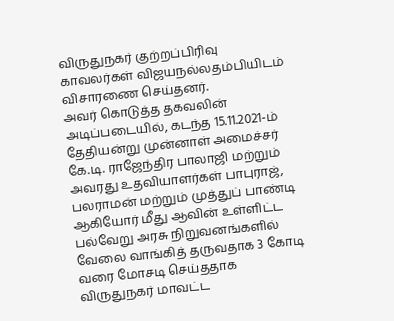விருதுநகர் குற்றப்பிரிவு காவலர்கள் விஜயநல்லதம்பியிடம் விசாரணை செய்தனர்.
அவர் கொடுத்த தகவலின் அடிப்படையில், கடந்த 15.11.2021-ம் தேதியன்று முன்னாள் அமைச்சர் கே.டி. ராஜேந்திர பாலாஜி மற்றும் அவரது உதவியாளர்கள் பாபுராஜ், பலராமன் மற்றும் முத்துப் பாண்டி ஆகியோர் மீது ஆவின் உள்ளிட்ட பல்வேறு அரசு நிறுவனங்களில் வேலை வாங்கித் தருவதாக 3 கோடி வரை மோசடி செய்ததாக விருதுநகர் மாவட்ட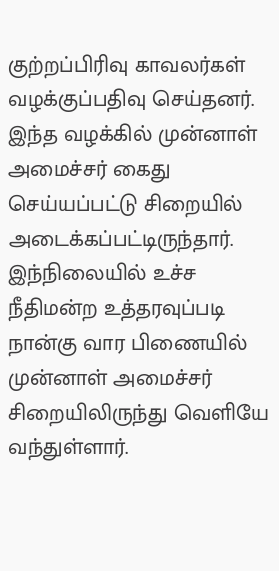குற்றப்பிரிவு காவலர்கள் வழக்குப்பதிவு செய்தனர்.
இந்த வழக்கில் முன்னாள் அமைச்சர் கைது செய்யப்பட்டு சிறையில் அடைக்கப்பட்டிருந்தார். இந்நிலையில் உச்ச நீதிமன்ற உத்தரவுப்படி நான்கு வார பிணையில் முன்னாள் அமைச்சர் சிறையிலிருந்து வெளியே வந்துள்ளார்.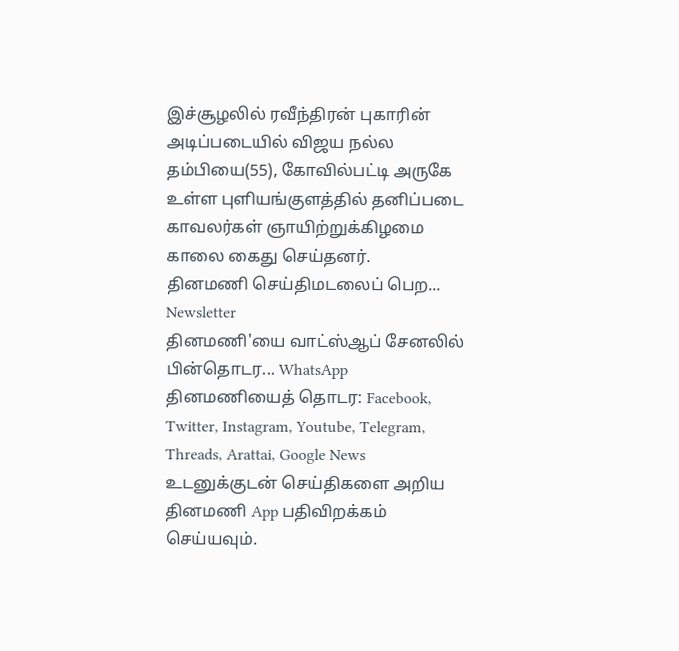இச்சூழலில் ரவீந்திரன் புகாரின் அடிப்படையில் விஜய நல்ல தம்பியை(55), கோவில்பட்டி அருகே உள்ள புளியங்குளத்தில் தனிப்படை காவலர்கள் ஞாயிற்றுக்கிழமை காலை கைது செய்தனர்.
தினமணி செய்திமடலைப் பெற... Newsletter
தினமணி'யை வாட்ஸ்ஆப் சேனலில் பின்தொடர... WhatsApp
தினமணியைத் தொடர: Facebook, Twitter, Instagram, Youtube, Telegram, Threads, Arattai, Google News
உடனுக்குடன் செய்திகளை அறிய தினமணி App பதிவிறக்கம் செய்யவும்.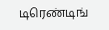டிரெண்டிங்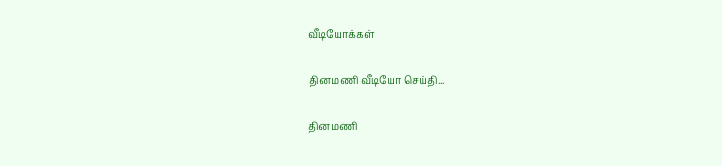வீடியோக்கள்

தினமணி வீடியோ செய்தி...

தினமணி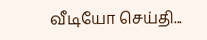வீடியோ செய்தி...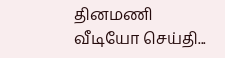தினமணி வீடியோ செய்தி...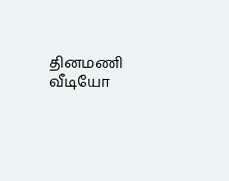தினமணி வீடியோ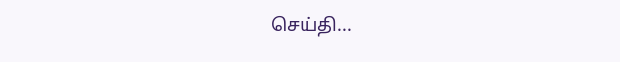செய்தி...